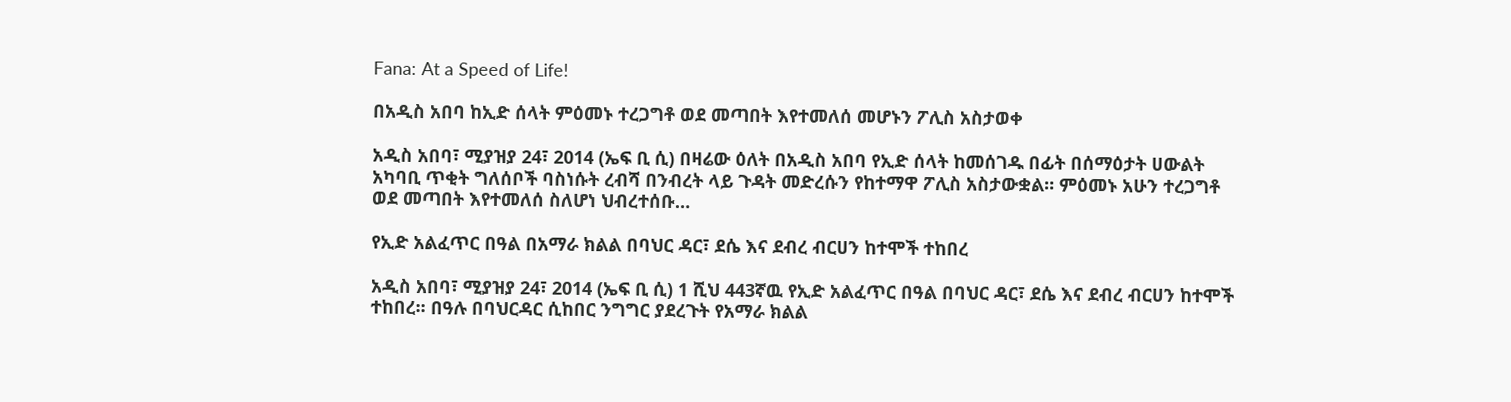Fana: At a Speed of Life!

በአዲስ አበባ ከኢድ ሰላት ምዕመኑ ተረጋግቶ ወደ መጣበት እየተመለሰ መሆኑን ፖሊስ አስታወቀ

አዲስ አበባ፣ ሚያዝያ 24፣ 2014 (ኤፍ ቢ ሲ) በዛሬው ዕለት በአዲስ አበባ የኢድ ሰላት ከመሰገዱ በፊት በሰማዕታት ሀውልት አካባቢ ጥቂት ግለሰቦች ባስነሱት ረብሻ በንብረት ላይ ጉዳት መድረሱን የከተማዋ ፖሊስ አስታውቋል። ምዕመኑ አሁን ተረጋግቶ ወደ መጣበት እየተመለሰ ስለሆነ ህብረተሰቡ…

የኢድ አልፈጥር በዓል በአማራ ክልል በባህር ዳር፣ ደሴ እና ደብረ ብርሀን ከተሞች ተከበረ

አዲስ አበባ፣ ሚያዝያ 24፣ 2014 (ኤፍ ቢ ሲ) 1 ሺህ 443ኛዉ የኢድ አልፈጥር በዓል በባህር ዳር፣ ደሴ እና ደብረ ብርሀን ከተሞች ተከበረ፡፡ በዓሉ በባህርዳር ሲከበር ንግግር ያደረጉት የአማራ ክልል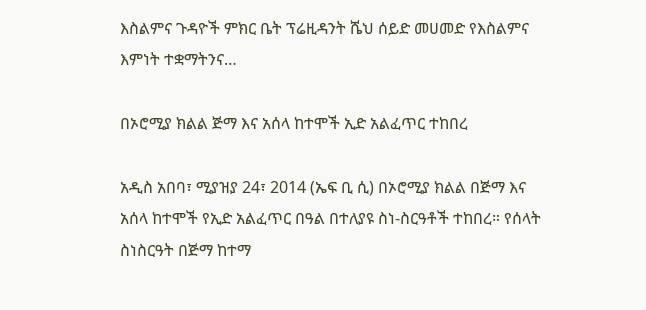እስልምና ጉዳዮች ምክር ቤት ፕሬዚዳንት ሼህ ሰይድ መሀመድ የእስልምና እምነት ተቋማትንና…

በኦሮሚያ ክልል ጅማ እና አሰላ ከተሞች ኢድ አልፈጥር ተከበረ

አዲስ አበባ፣ ሚያዝያ 24፣ 2014 (ኤፍ ቢ ሲ) በኦሮሚያ ክልል በጅማ እና አሰላ ከተሞች የኢድ አልፈጥር በዓል በተለያዩ ስነ-ስርዓቶች ተከበረ። የሰላት ስነስርዓት በጅማ ከተማ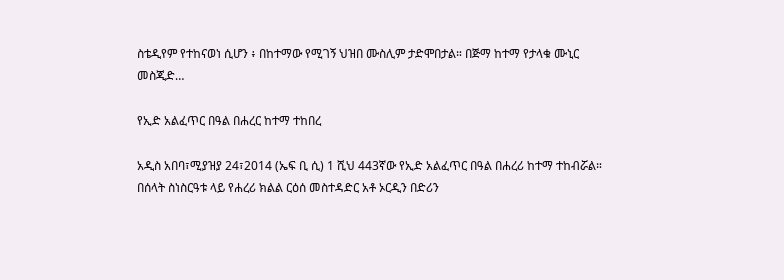ስቴዲየም የተከናወነ ሲሆን ፥ በከተማው የሚገኝ ህዝበ ሙስሊም ታድሞበታል። በጅማ ከተማ የታላቁ ሙኒር መስጂድ…

የኢድ አልፈጥር በዓል በሐረር ከተማ ተከበረ

አዲስ አበባ፣ሚያዝያ 24፣2014 (ኤፍ ቢ ሲ) 1 ሺህ 443ኛው የኢድ አልፈጥር በዓል በሐረሪ ከተማ ተከብሯል። በሰላት ስነስርዓቱ ላይ የሐረሪ ክልል ርዕሰ መስተዳድር አቶ ኦርዲን በድሪን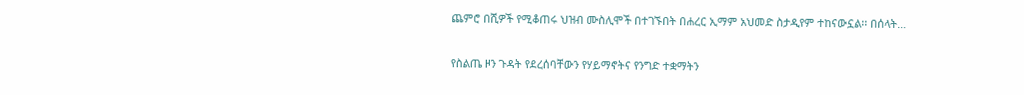ጨምሮ በሺዎች የሚቆጠሩ ህዝብ ሙስሊሞች በተገኙበት በሐረር ኢማም አህመድ ስታዲየም ተከናውኗል፡፡ በሰላት…

የስልጤ ዞን ጉዳት የደረሰባቸውን የሃይማኖትና የንግድ ተቋማትን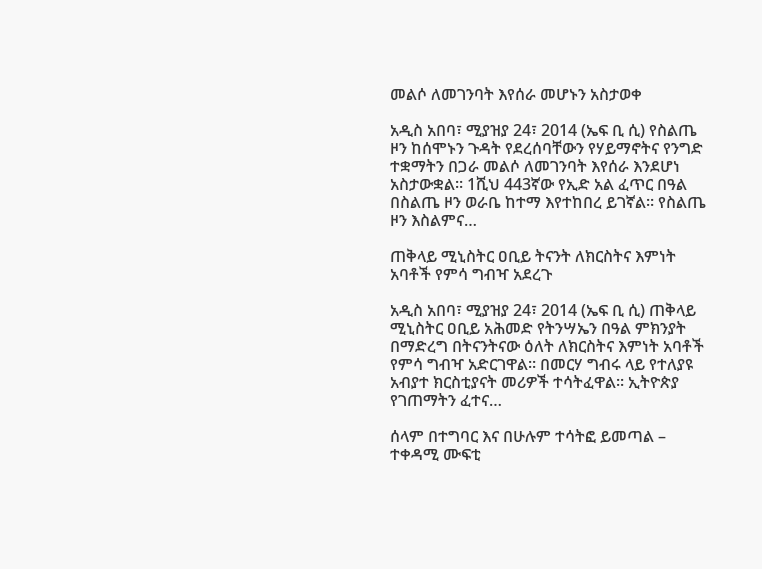መልሶ ለመገንባት እየሰራ መሆኑን አስታወቀ

አዲስ አበባ፣ ሚያዝያ 24፣ 2014 (ኤፍ ቢ ሲ) የስልጤ ዞን ከሰሞኑን ጉዳት የደረሰባቸውን የሃይማኖትና የንግድ ተቋማትን በጋራ መልሶ ለመገንባት እየሰራ እንደሆነ አስታውቋል። 1ሺህ 443ኛው የኢድ አል ፈጥር በዓል በስልጤ ዞን ወራቤ ከተማ እየተከበረ ይገኛል። የስልጤ ዞን እስልምና…

ጠቅላይ ሚኒስትር ዐቢይ ትናንት ለክርስትና እምነት አባቶች የምሳ ግብዣ አደረጉ

አዲስ አበባ፣ ሚያዝያ 24፣ 2014 (ኤፍ ቢ ሲ) ጠቅላይ ሚኒስትር ዐቢይ አሕመድ የትንሣኤን በዓል ምክንያት በማድረግ በትናንትናው ዕለት ለክርስትና እምነት አባቶች የምሳ ግብዣ አድርገዋል። በመርሃ ግብሩ ላይ የተለያዩ አብያተ ክርስቲያናት መሪዎች ተሳትፈዋል፡፡ ኢትዮጵያ የገጠማትን ፈተና…

ሰላም በተግባር እና በሁሉም ተሳትፎ ይመጣል – ተቀዳሚ ሙፍቲ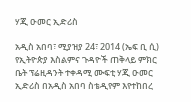ሃጂ ዑመር ኢድሪስ

አዲስ አበባ፣ ሚያዝያ 24፣ 2014 (ኤፍ ቢ ሲ) የኢትዮጵያ እስልምና ጉዳዮች ጠቅላይ ምክር ቤት ፕሬዚዳንት ተቀዳሚ ሙፍቲ ሃጂ ዑመር ኢድሪስ በአዲስ አበባ ስቴዲየም እየተከበረ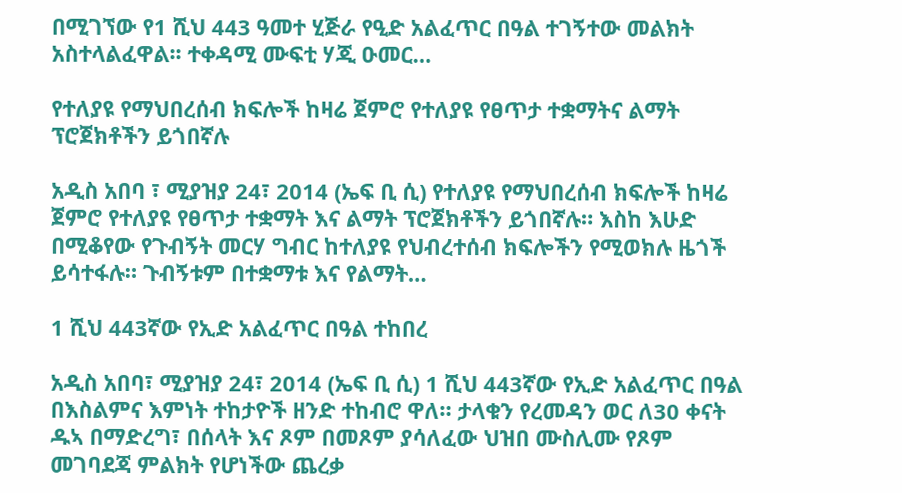በሚገኘው የ1 ሺህ 443 ዓመተ ሂጅራ የዒድ አልፈጥር በዓል ተገኝተው መልክት አስተላልፈዋል፡፡ ተቀዳሚ ሙፍቲ ሃጂ ዑመር…

የተለያዩ የማህበረሰብ ክፍሎች ከዛሬ ጀምሮ የተለያዩ የፀጥታ ተቋማትና ልማት ፕሮጀክቶችን ይጎበኛሉ

አዲስ አበባ ፣ ሚያዝያ 24፣ 2014 (ኤፍ ቢ ሲ) የተለያዩ የማህበረሰብ ክፍሎች ከዛሬ ጀምሮ የተለያዩ የፀጥታ ተቋማት እና ልማት ፕሮጀክቶችን ይጎበኛሉ። እስከ እሁድ በሚቆየው የጉብኝት መርሃ ግብር ከተለያዩ የህብረተሰብ ክፍሎችን የሚወክሉ ዜጎች ይሳተፋሉ። ጉብኝቱም በተቋማቱ እና የልማት…

1 ሺህ 443ኛው የኢድ አልፈጥር በዓል ተከበረ

አዲስ አበባ፣ ሚያዝያ 24፣ 2014 (ኤፍ ቢ ሲ) 1 ሺህ 443ኛው የኢድ አልፈጥር በዓል በእስልምና እምነት ተከታዮች ዘንድ ተከብሮ ዋለ። ታላቁን የረመዳን ወር ለ30 ቀናት ዱኣ በማድረግ፣ በሰላት እና ጾም በመጾም ያሳለፈው ህዝበ ሙስሊሙ የጾም መገባደጃ ምልክት የሆነችው ጨረቃ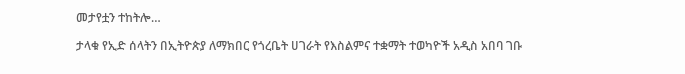መታየቷን ተከትሎ…

ታላቁ የኢድ ሰላትን በኢትዮጵያ ለማክበር የጎረቤት ሀገራት የእስልምና ተቋማት ተወካዮች አዲስ አበባ ገቡ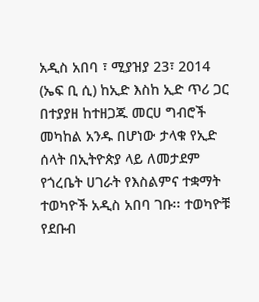አዲስ አበባ ፣ ሚያዝያ 23፣ 2014 (ኤፍ ቢ ሲ) ከኢድ እስከ ኢድ ጥሪ ጋር በተያያዘ ከተዘጋጁ መርሀ ግብሮች መካከል አንዱ በሆነው ታላቁ የኢድ ሰላት በኢትዮጵያ ላይ ለመታደም የጎረቤት ሀገራት የእስልምና ተቋማት ተወካዮች አዲስ አበባ ገቡ፡፡ ተወካዮቹ የደቡብ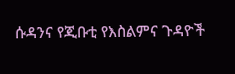ሱዳንና የጂቡቲ የእስልምና ጉዳዮች